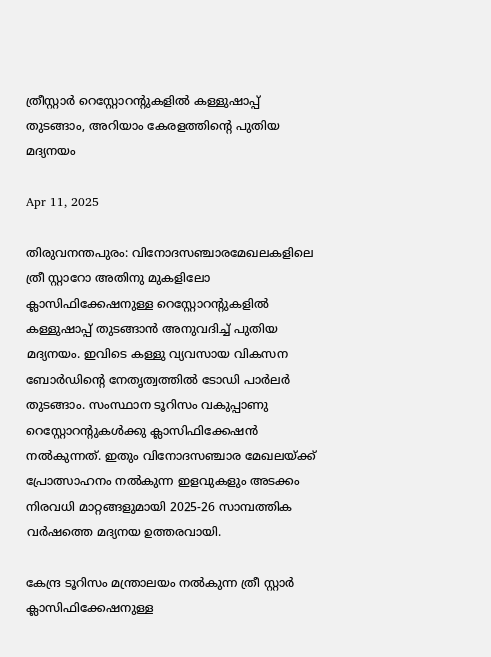ത്രീസ്റ്റാര്‍ റെസ്റ്റോറന്റുകളില്‍ കള്ളുഷാപ്പ് തുടങ്ങാം, അറിയാം കേരളത്തിന്റെ പുതിയ മദ്യനയം

Apr 11, 2025

തിരുവനന്തപുരം: വിനോദസഞ്ചാരമേഖലകളിലെ ത്രീ സ്റ്റാറോ അതിനു മുകളിലോ ക്ലാസിഫിക്കേഷനുള്ള റെസ്റ്റോറന്റുകളില്‍ കള്ളുഷാപ്പ് തുടങ്ങാന്‍ അനുവദിച്ച് പുതിയ മദ്യനയം. ഇവിടെ കള്ളു വ്യവസായ വികസന ബോര്‍ഡിന്റെ നേതൃത്വത്തില്‍ ടോഡി പാര്‍ലര്‍ തുടങ്ങാം. സംസ്ഥാന ടൂറിസം വകുപ്പാണു റെസ്റ്റോറന്റുകള്‍ക്കു ക്ലാസിഫിക്കേഷന്‍ നല്‍കുന്നത്. ഇതും വിനോദസഞ്ചാര മേഖലയ്ക്ക് പ്രോത്സാഹനം നല്‍കുന്ന ഇളവുകളും അടക്കം നിരവധി മാറ്റങ്ങളുമായി 2025-26 സാമ്പത്തിക വര്‍ഷത്തെ മദ്യനയ ഉത്തരവായി.

കേന്ദ്ര ടൂറിസം മന്ത്രാലയം നല്‍കുന്ന ത്രീ സ്റ്റാര്‍ ക്ലാസിഫിക്കേഷനുള്ള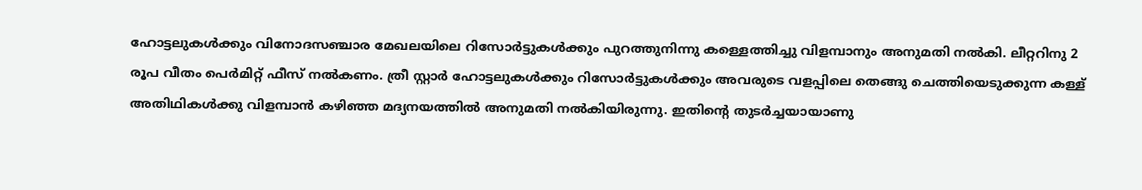ഹോട്ടലുകള്‍ക്കും വിനോദസഞ്ചാര മേഖലയിലെ റിസോര്‍ട്ടുകള്‍ക്കും പുറത്തുനിന്നു കള്ളെത്തിച്ചു വിളമ്പാനും അനുമതി നല്‍കി. ലീറ്ററിനു 2 രൂപ വീതം പെര്‍മിറ്റ് ഫീസ് നല്‍കണം. ത്രീ സ്റ്റാര്‍ ഹോട്ടലുകള്‍ക്കും റിസോര്‍ട്ടുകള്‍ക്കും അവരുടെ വളപ്പിലെ തെങ്ങു ചെത്തിയെടുക്കുന്ന കള്ള് അതിഥികള്‍ക്കു വിളമ്പാന്‍ കഴിഞ്ഞ മദ്യനയത്തില്‍ അനുമതി നല്‍കിയിരുന്നു. ഇതിന്റെ തുടര്‍ച്ചയായാണു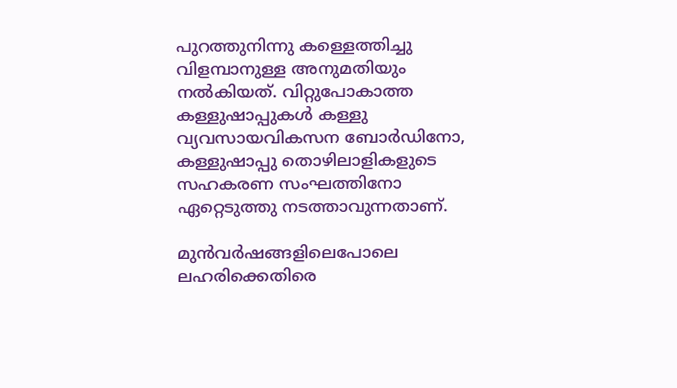പുറത്തുനിന്നു കള്ളെത്തിച്ചു വിളമ്പാനുള്ള അനുമതിയും നല്‍കിയത്. വിറ്റുപോകാത്ത കള്ളുഷാപ്പുകള്‍ കള്ളു വ്യവസായവികസന ബോര്‍ഡിനോ, കള്ളുഷാപ്പു തൊഴിലാളികളുടെ സഹകരണ സംഘത്തിനോ ഏറ്റെടുത്തു നടത്താവുന്നതാണ്.

മുന്‍വര്‍ഷങ്ങളിലെപോലെ ലഹരിക്കെതിരെ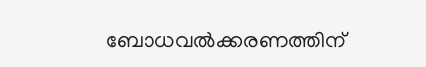ബോധവല്‍ക്കരണത്തിന്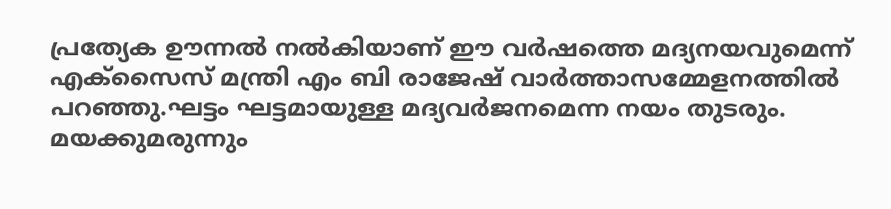പ്രത്യേക ഊന്നല്‍ നല്‍കിയാണ് ഈ വര്‍ഷത്തെ മദ്യനയവുമെന്ന് എക്‌സൈസ് മന്ത്രി എം ബി രാജേഷ് വാര്‍ത്താസമ്മേളനത്തില്‍ പറഞ്ഞു.ഘട്ടം ഘട്ടമായുള്ള മദ്യവര്‍ജനമെന്ന നയം തുടരും. മയക്കുമരുന്നും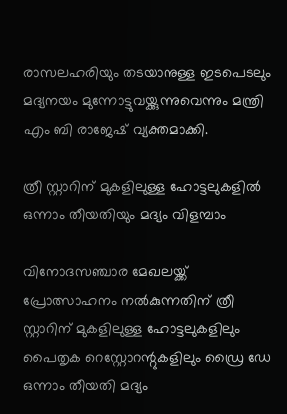രാസലഹരിയും തടയാനുള്ള ഇടപെടലും മദ്യനയം മുന്നോട്ടുവയ്ക്കുന്നുവെന്നും മന്ത്രി എം ബി രാജേഷ് വ്യക്തമാക്കി.

ത്രീ സ്റ്റാറിന് മുകളിലുള്ള ഹോട്ടലുകളില്‍ ഒന്നാം തീയതിയും മദ്യം വിളമ്പാം

വിനോദസഞ്ചാര മേഖലയ്ക്ക് പ്രോത്സാഹനം നല്‍കുന്നതിന് ത്രീ സ്റ്റാറിന് മുകളിലുള്ള ഹോട്ടലുകളിലും പൈതൃക റെസ്റ്റോറന്റുകളിലും ഡ്രൈ ഡേ ഒന്നാം തീയതി മദ്യം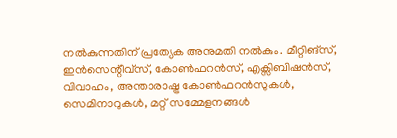നല്‍കുന്നതിന് പ്രത്യേക അനുമതി നല്‍കും. മീറ്റിങ്സ്, ഇന്‍സെന്റീവ്സ്, കോണ്‍ഫറന്‍സ്, എക്സിബിഷന്‍സ്, വിവാഹം, അന്താരാഷ്ട്ര കോണ്‍ഫറന്‍സുകള്‍, സെമിനാറുകള്‍, മറ്റ് സമ്മേളനങ്ങള്‍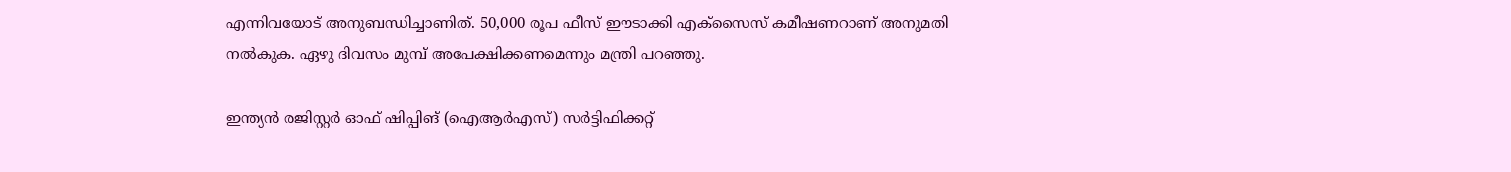എന്നിവയോട് അനുബന്ധിച്ചാണിത്. 50,000 രൂപ ഫീസ് ഈടാക്കി എക്സൈസ് കമീഷണറാണ് അനുമതി നല്‍കുക. ഏഴു ദിവസം മുമ്പ് അപേക്ഷിക്കണമെന്നും മന്ത്രി പറഞ്ഞു.

ഇന്ത്യന്‍ രജിസ്റ്റര്‍ ഓഫ് ഷിപ്പിങ് (ഐആര്‍എസ്) സര്‍ട്ടിഫിക്കറ്റ്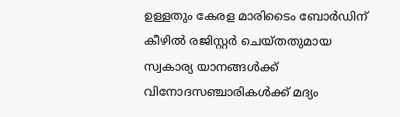ഉള്ളതും കേരള മാരിടൈം ബോര്‍ഡിന് കീഴില്‍ രജിസ്റ്റര്‍ ചെയ്തതുമായ സ്വകാര്യ യാനങ്ങള്‍ക്ക് വിനോദസഞ്ചാരികള്‍ക്ക് മദ്യം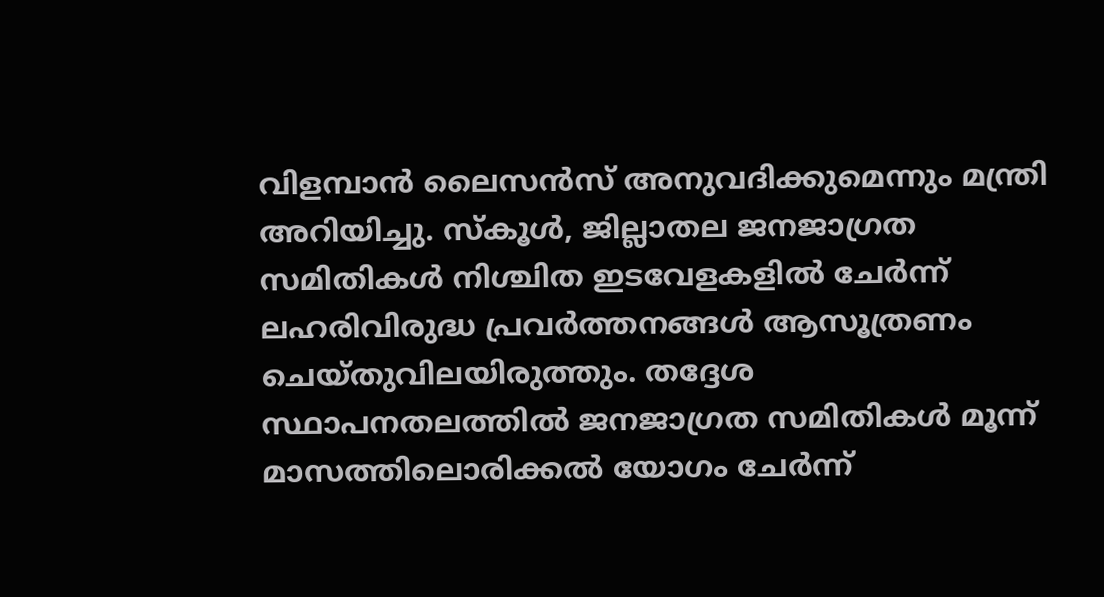വിളമ്പാന്‍ ലൈസന്‍സ് അനുവദിക്കുമെന്നും മന്ത്രി അറിയിച്ചു. സ്‌കൂള്‍, ജില്ലാതല ജനജാഗ്രത സമിതികള്‍ നിശ്ചിത ഇടവേളകളില്‍ ചേര്‍ന്ന് ലഹരിവിരുദ്ധ പ്രവര്‍ത്തനങ്ങള്‍ ആസൂത്രണം ചെയ്തുവിലയിരുത്തും. തദ്ദേശ സ്ഥാപനതലത്തില്‍ ജനജാഗ്രത സമിതികള്‍ മൂന്ന് മാസത്തിലൊരിക്കല്‍ യോഗം ചേര്‍ന്ന്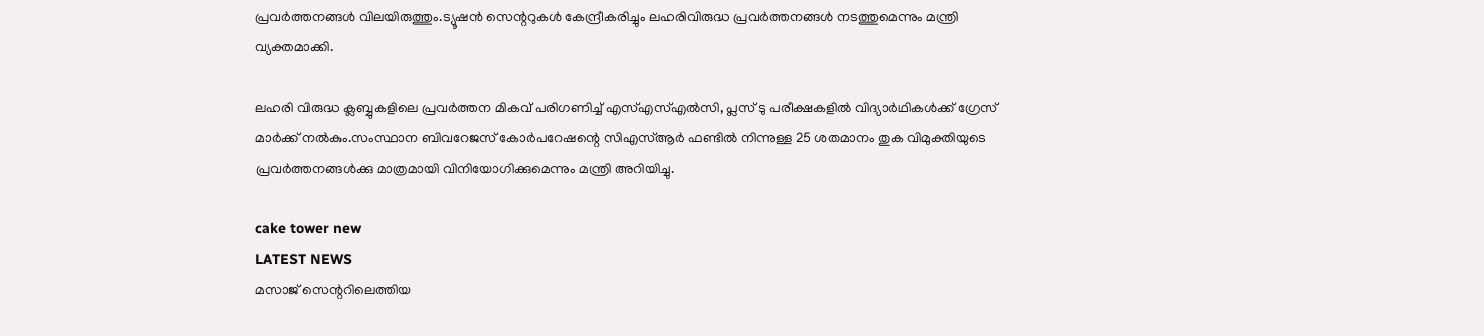പ്രവര്‍ത്തനങ്ങള്‍ വിലയിരുത്തും.ട്യൂഷന്‍ സെന്ററുകള്‍ കേന്ദ്രീകരിച്ചും ലഹരിവിരുദ്ധ പ്രവര്‍ത്തനങ്ങള്‍ നടത്തുമെന്നും മന്ത്രി വ്യക്തമാക്കി.

ലഹരി വിരുദ്ധ ക്ലബ്ബുകളിലെ പ്രവര്‍ത്തന മികവ് പരിഗണിച്ച് എസ്എസ്എല്‍സി, പ്ലസ് ടു പരീക്ഷകളില്‍ വിദ്യാര്‍ഥികള്‍ക്ക് ഗ്രേസ് മാര്‍ക്ക് നല്‍കും.സംസ്ഥാന ബിവറേജസ് കോര്‍പറേഷന്റെ സിഎസ്ആര്‍ ഫണ്ടില്‍ നിന്നുള്ള 25 ശതമാനം തുക വിമുക്തിയുടെ പ്രവര്‍ത്തനങ്ങള്‍ക്കു മാത്രമായി വിനിയോഗിക്കുമെന്നും മന്ത്രി അറിയിച്ചു.

cake tower new
LATEST NEWS
മസാജ് സെന്ററിലെത്തിയ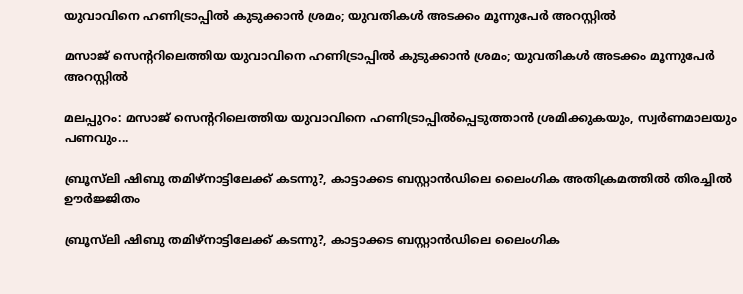യുവാവിനെ ഹണിട്രാപ്പിൽ കുടുക്കാൻ ശ്രമം; യുവതികൾ അടക്കം മൂന്നുപേർ അറസ്റ്റിൽ‌

മസാജ് സെന്ററിലെത്തിയ യുവാവിനെ ഹണിട്രാപ്പിൽ കുടുക്കാൻ ശ്രമം; യുവതികൾ അടക്കം മൂന്നുപേർ അറസ്റ്റിൽ‌

മലപ്പുറം: മസാജ് സെന്ററിലെത്തിയ യുവാവിനെ ഹണിട്രാപ്പിൽപ്പെടുത്താൻ ശ്രമിക്കുകയും, സ്വർണമാലയും പണവും...

ബ്രൂസ്‌ലി ഷിബു തമിഴ്‌നാട്ടിലേക്ക് കടന്നു?, കാട്ടാക്കട ബസ്റ്റാൻഡിലെ ലൈംഗിക അതിക്രമത്തിൽ തിരച്ചിൽ ഊർജ്ജിതം

ബ്രൂസ്‌ലി ഷിബു തമിഴ്‌നാട്ടിലേക്ക് കടന്നു?, കാട്ടാക്കട ബസ്റ്റാൻഡിലെ ലൈംഗിക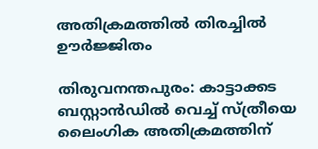അതിക്രമത്തിൽ തിരച്ചിൽ ഊർജ്ജിതം

തിരുവനന്തപുരം: കാട്ടാക്കട ബസ്റ്റാൻഡിൽ വെച്ച് സ്ത്രീയെ ലൈംഗിക അതിക്രമത്തിന്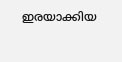ഇരയാക്കിയ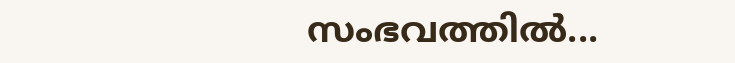സംഭവത്തിൽ...